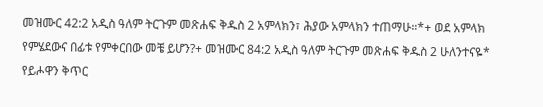መዝሙር 42:2 አዲስ ዓለም ትርጉም መጽሐፍ ቅዱስ 2 አምላክን፣ ሕያው አምላክን ተጠማሁ።*+ ወደ አምላክ የምሄደውና በፊቱ የምቀርበው መቼ ይሆን?+ መዝሙር 84:2 አዲስ ዓለም ትርጉም መጽሐፍ ቅዱስ 2 ሁለንተናዬ* የይሖዋን ቅጥር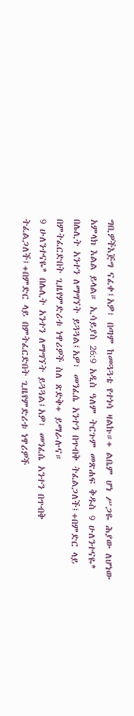ግቢዎችእጅግ ናፈቀ፤አዎ፣ በጣም ከመጓጓቴ የተነሳ ዛልኩ።+ ልቤም ሆነ ሥጋዬ ሕያው ለሆነው አምላክ እልል ይላል። ኢሳይያስ 26:9 አዲስ ዓለም ትርጉም መጽሐፍ ቅዱስ 9 ሁለንተናዬ* በሌሊት አንተን ለማግኘት ይጓጓል፤አዎ፣ መንፈሴ አንተን በጥብቅ ትፈልጋለች፤+በምድር ላይ በምትፈርድበት ጊዜየምድሪቱ ነዋሪዎች ስለ ጽድቅ+ ይማራሉና።
9 ሁለንተናዬ* በሌሊት አንተን ለማግኘት ይጓጓል፤አዎ፣ መንፈሴ አንተን በጥብቅ ትፈልጋለች፤+በምድር ላይ በምትፈርድበት ጊዜየምድሪቱ ነዋሪዎች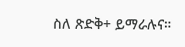ስለ ጽድቅ+ ይማራሉና።